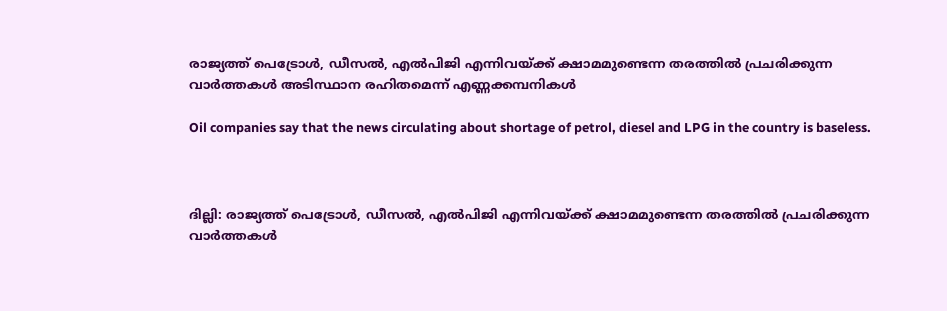രാജ്യത്ത് പെട്രോൾ, ഡീസൽ, എൽപിജി എന്നിവയ്ക്ക് ക്ഷാമമുണ്ടെന്ന തരത്തിൽ പ്രചരിക്കുന്ന വാർത്തകൾ അടിസ്ഥാന രഹിതമെന്ന് എണ്ണക്കമ്പനികൾ

Oil companies say that the news circulating about shortage of petrol, diesel and LPG in the country is baseless.



ദില്ലി: രാജ്യത്ത് പെട്രോൾ, ഡീസൽ, എൽപിജി എന്നിവയ്ക്ക് ക്ഷാമമുണ്ടെന്ന തരത്തിൽ പ്രചരിക്കുന്ന വാർത്തകൾ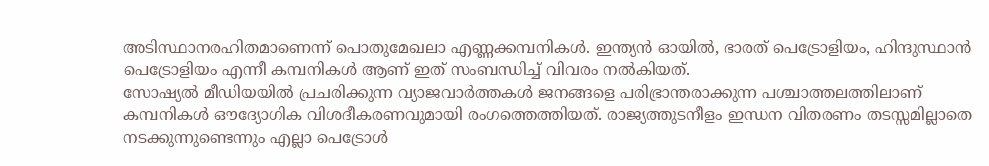അടിസ്ഥാനരഹിതമാണെന്ന് പൊതുമേഖലാ എണ്ണക്കമ്പനികൾ. ഇന്ത്യൻ ഓയിൽ, ഭാരത് പെട്രോളിയം, ഹിന്ദുസ്ഥാൻ പെട്രോളിയം എന്നീ കമ്പനികൾ ആണ് ഇത് സംബന്ധിച്ച് വിവരം നൽകിയത്.
സോഷ്യൽ മീഡിയയിൽ പ്രചരിക്കുന്ന വ്യാജവാർത്തകൾ ജനങ്ങളെ പരിഭ്രാന്തരാക്കുന്ന പശ്ചാത്തലത്തിലാണ് കമ്പനികൾ ഔദ്യോഗിക വിശദീകരണവുമായി രംഗത്തെത്തിയത്. രാജ്യത്തുടനീളം ഇന്ധന വിതരണം തടസ്സമില്ലാതെ നടക്കുന്നുണ്ടെന്നും എല്ലാ പെട്രോൾ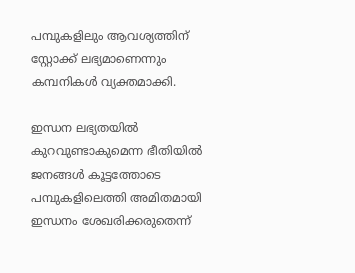പമ്പുകളിലും ആവശ്യത്തിന് സ്റ്റോക്ക് ലഭ്യമാണെന്നും കമ്പനികൾ വ്യക്തമാക്കി.

ഇന്ധന ലഭ്യതയിൽ കുറവുണ്ടാകുമെന്ന ഭീതിയിൽ ജനങ്ങൾ കൂട്ടത്തോടെ പമ്പുകളിലെത്തി അമിതമായി ഇന്ധനം ശേഖരിക്കരുതെന്ന്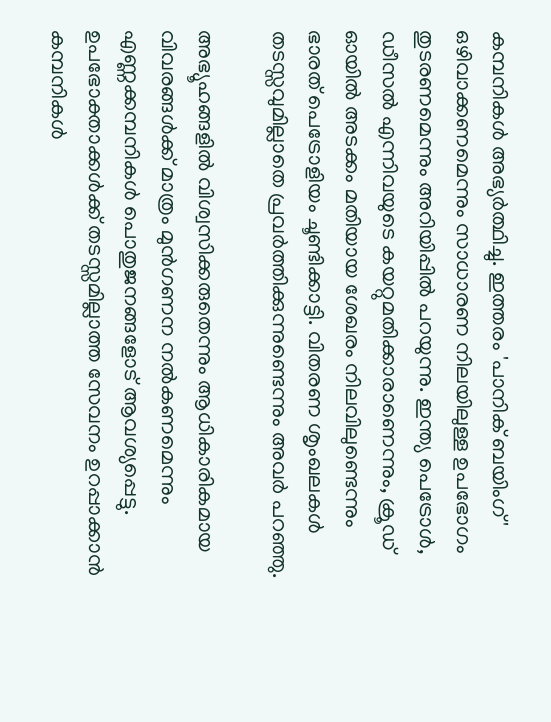കമ്പനികൾ അഭ്യർത്ഥിച്ചു. ഇത്തരം 'പാനിക് ബയിംഗ്' ഒഴിവാക്കണമെന്നും സാധാരണ നിലയിലുള്ള ഉപഭോഗം തുടരണമെന്നും അറിയിപ്പിൽ പറയുന്നു. ഇന്ത്യ പെട്രോൾ, ഡീസൽ എന്നിവയുടെ കയറ്റുമതിക്കാരാണെന്നും, ക്രൂഡ് ഓയിൽ അടക്കം മതിയായ ശേഖരം നിലവിലുണ്ടെന്നും ഭാരത് പെട്രോളിയം ചൂണ്ടിക്കാട്ടി. വിതരണ ശൃംഖലകൾ തടസ്സവുമില്ലാതെ പ്രവർത്തിക്കുന്നുണ്ടെന്നും അവർ പറഞ്ഞു.

അഭ്യൂഹങ്ങളിൽ വിശ്വസിക്കരുതെന്നും ആധികാരികമായ വിവരങ്ങൾക്ക് മാത്രം മുൻഗണന നൽകണമെന്നും എണ്ണക്കമ്പനികൾ പൊതുജനങ്ങളോട് ആവശ്യപ്പെട്ടു. ഉപഭോക്താക്കൾക്ക് തടസ്സമില്ലാത്ത സേവനം ഉറപ്പാക്കാൻ കമ്പനികൾ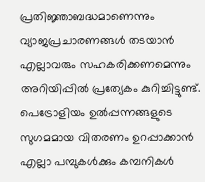പ്രതിജ്ഞാബദ്ധമാണെന്നും വ്യാജപ്രചാരണങ്ങൾ തടയാൻ എല്ലാവരും സഹകരിക്കണമെന്നും അറിയിപ്പിൽ പ്രത്യേകം കുറിച്ചിട്ടുണ്ട്. പെട്രോളിയം ഉൽപ്പന്നങ്ങളുടെ സുഗമമായ വിതരണം ഉറപ്പാക്കാൻ എല്ലാ പമ്പുകൾക്കും കമ്പനികൾ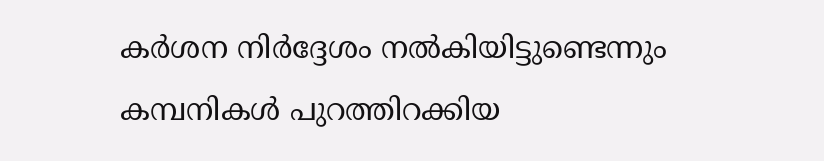കർശന നിർദ്ദേശം നൽകിയിട്ടുണ്ടെന്നും കമ്പനികൾ പുറത്തിറക്കിയ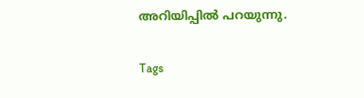അറിയിപ്പിൽ പറയുന്നു.

Tags